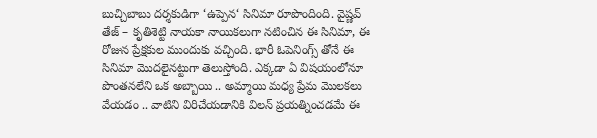బుచ్చిబాబు దర్శకుడిగా ‘ఉప్పెన‘ సినిమా రూపొందింది. వైష్ణవ్ తేజ్ – కృతిశెట్టి నాయకా నాయికలుగా నటించిన ఈ సినిమా, ఈ రోజున ప్రేక్షకుల ముందుకు వచ్చింది. భారీ ఓపెనింగ్స్ తోనే ఈ సినిమా మొదలైనట్టుగా తెలుస్తోంది. ఎక్కడా ఏ విషయంలోనూ పొంతనలేని ఒక అబ్బాయి .. అమ్మాయి మధ్య ప్రేమ మొలకలు వేయడం .. వాటిని విరిచేయడానికి విలన్ ప్రయత్నించడమే ఈ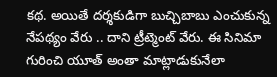కథ. అయితే దర్శకుడిగా బుచ్చిబాబు ఎంచుకున్న నేపథ్యం వేరు .. దాని ట్రీట్మెంట్ వేరు. ఈ సినిమా గురించి యూత్ అంతా మాట్లాడుకునేలా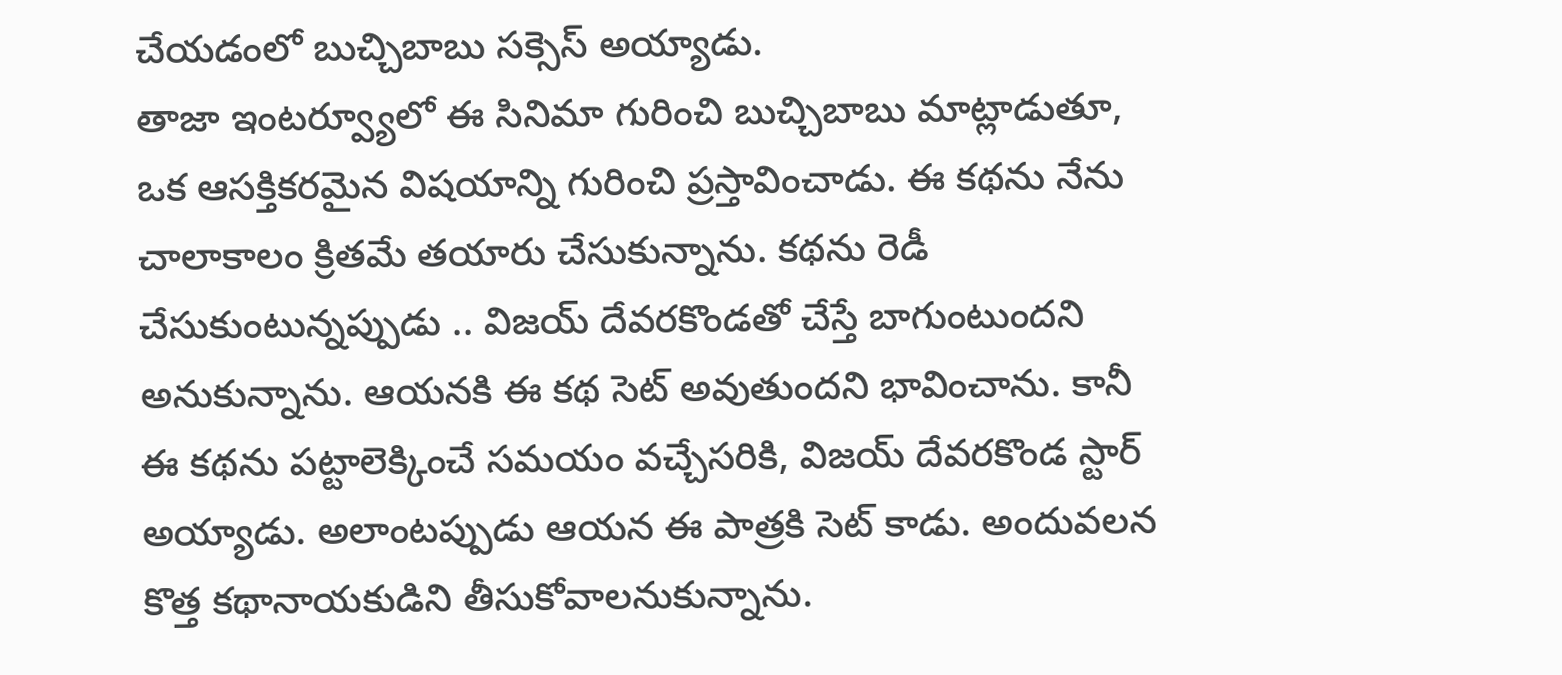చేయడంలో బుచ్చిబాబు సక్సెస్ అయ్యాడు.
తాజా ఇంటర్వ్యూలో ఈ సినిమా గురించి బుచ్చిబాబు మాట్లాడుతూ, ఒక ఆసక్తికరమైన విషయాన్ని గురించి ప్రస్తావించాడు. ఈ కథను నేను చాలాకాలం క్రితమే తయారు చేసుకున్నాను. కథను రెడీ చేసుకుంటున్నప్పుడు .. విజయ్ దేవరకొండతో చేస్తే బాగుంటుందని అనుకున్నాను. ఆయనకి ఈ కథ సెట్ అవుతుందని భావించాను. కానీ ఈ కథను పట్టాలెక్కించే సమయం వచ్చేసరికి, విజయ్ దేవరకొండ స్టార్ అయ్యాడు. అలాంటప్పుడు ఆయన ఈ పాత్రకి సెట్ కాడు. అందువలన కొత్త కథానాయకుడిని తీసుకోవాలనుకున్నాను.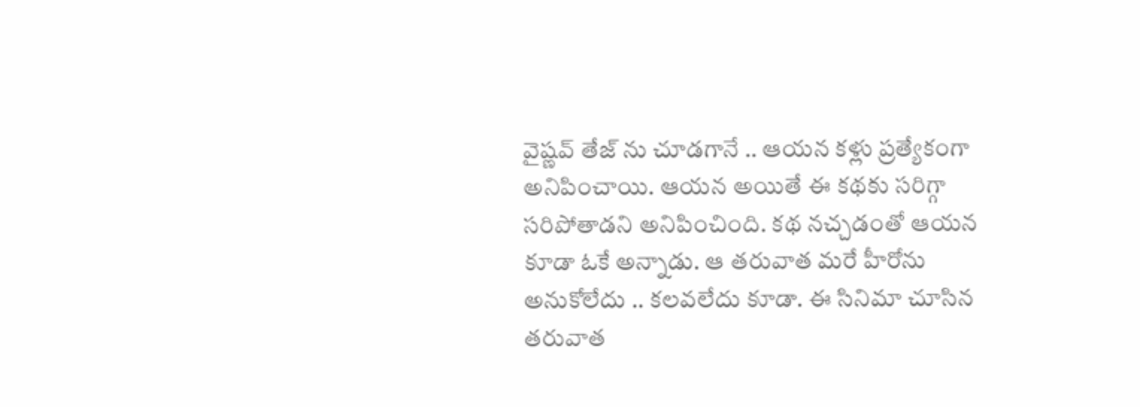వైష్ణవ్ తేజ్ ను చూడగానే .. ఆయన కళ్లు ప్రత్యేకంగా అనిపించాయి. ఆయన అయితే ఈ కథకు సరిగ్గా సరిపోతాడని అనిపించింది. కథ నచ్చడంతో ఆయన కూడా ఓకే అన్నాడు. ఆ తరువాత మరే హీరోను అనుకోలేదు .. కలవలేదు కూడా. ఈ సినిమా చూసిన తరువాత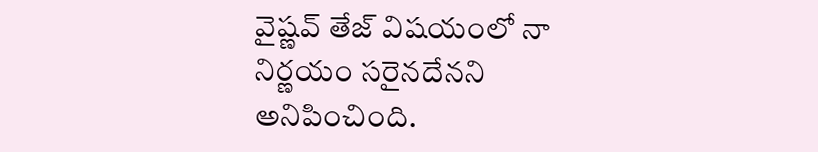వైష్ణవ్ తేజ్ విషయంలో నా నిర్ణయం సరైనదేనని అనిపించింది.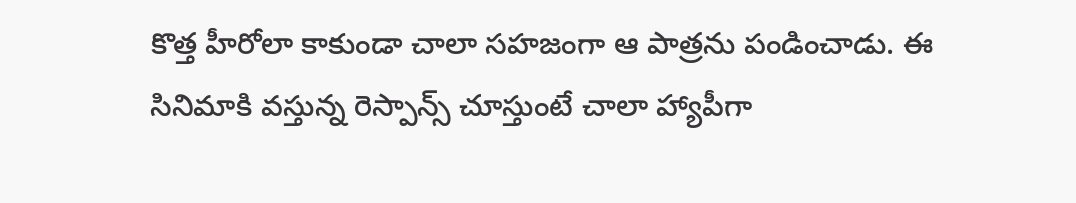కొత్త హీరోలా కాకుండా చాలా సహజంగా ఆ పాత్రను పండించాడు. ఈ సినిమాకి వస్తున్న రెస్పాన్స్ చూస్తుంటే చాలా హ్యాపీగా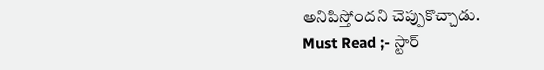అనిపిస్తోందని చెప్పుకొచ్చాడు.
Must Read ;- స్టార్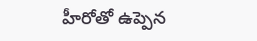హీరోతో ఉప్పెన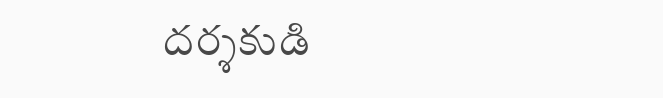దర్శకుడి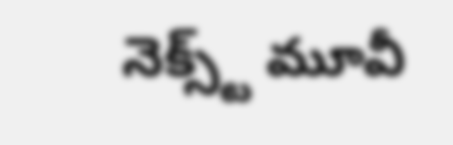నెక్స్ట్ మూవీ